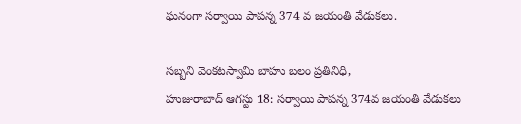ఘనంగా సర్వాయి పాపన్న 374 వ జయంతి వేడుకలు.

సబ్బని వెంకటస్వామి బాహు బలం ప్రతినిధి,
హుజురాబాద్ ఆగస్టు 18: సర్వాయి పాపన్న 374వ జయంతి వేడుకలు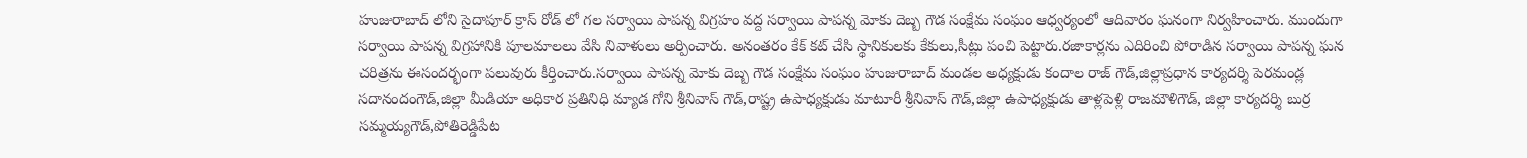హుజురాబాద్ లోని సైదాపూర్ క్రాస్ రోడ్ లో గల సర్వాయి పాపన్న విగ్రహం వద్ద సర్వాయి పాపన్న మోకు దెబ్బ గౌడ సంక్షేమ సంఘం ఆధ్వర్యంలో ఆదివారం ఘనంగా నిర్వహించారు. ముందుగా సర్వాయి పాపన్న విగ్రహానికి పూలమాలలు వేసి నివాళులు అర్పించారు. అనంతరం కేక్ కట్ చేసి స్థానికులకు కేకులు,సీట్లు పంచి పెట్టారు.రజాకార్లను ఎదిరించి పోరాడిన సర్వాయి పాపన్న ఘన చరిత్రను ఈసందర్భంగా పలువురు కీర్తించారు.సర్వాయి పాపన్న మోకు దెబ్బ గౌడ సంక్షేమ సంఘం హుజురాబాద్ మండల అధ్యక్షుడు కందాల రాజ్ గౌడ్,జిల్లాప్రధాన కార్యదర్శి పెరమండ్ల సదానందంగౌడ్,జిల్లా మీడియా అధికార ప్రతినిధి మ్యాడ గోని శ్రీనివాస్ గౌడ్,రాష్ట్ర ఉపాధ్యక్షుడు మాటూరీ శ్రీనివాస్ గౌడ్,జిల్లా ఉపాధ్యక్షుడు తాళ్లపెళ్లి రాజమౌళిగౌడ్, జిల్లా కార్యదర్శి బుర్ర సమ్మయ్యగౌడ్,పోతిరెడ్డిపేట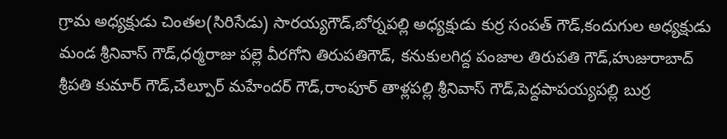గ్రామ అధ్యక్షుడు చింతల(సిరిసేడు) సారయ్యగౌడ్,బోర్నపల్లి అధ్యక్షుడు కుర్ర సంపత్ గౌడ్,కందుగుల అధ్యక్షుడు మండ శ్రీనివాస్ గౌడ్,ధర్మరాజు పల్లె వీరగోని తిరుపతిగౌడ్, కనుకులగిద్ద పంజాల తిరుపతి గౌడ్,హుజురాబాద్ శ్రీపతి కుమార్ గౌడ్,చేల్పూర్ మహేందర్ గౌడ్,రాంపూర్ తాళ్లపల్లి శ్రీనివాస్ గౌడ్,పెద్దపాపయ్యపల్లి బుర్ర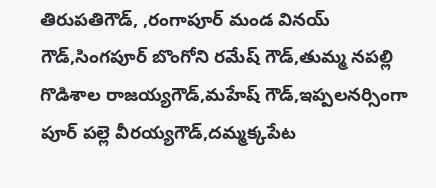తిరుపతిగౌడ్, ,రంగాపూర్ మండ వినయ్ గౌడ్,సింగపూర్ బొంగోని రమేష్ గౌడ్,తుమ్మ నపల్లి గొడిశాల రాజయ్యగౌడ్,మహేష్ గౌడ్,ఇప్పలనర్సింగా పూర్ పల్లె వీరయ్యగౌడ్,దమ్మక్కపేట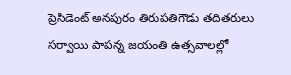ప్రెసిడెంట్ అనపురం తిరుపతిగౌడు తదితరులు సర్వాయి పాపన్న జయంతి ఉత్సవాలల్లో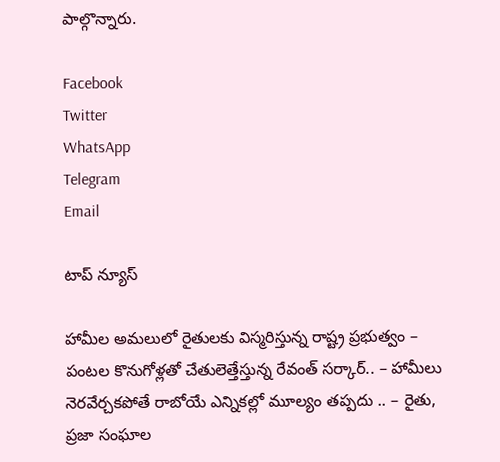పాల్గొన్నారు.

Facebook
Twitter
WhatsApp
Telegram
Email

టాప్ న్యూస్

హామీల అమలులో రైతులకు విస్మరిస్తున్న రాష్ట్ర ప్రభుత్వం – పంటల కొనుగోళ్లతో చేతులెత్తేస్తున్న రేవంత్ సర్కార్.. – హామీలు నెరవేర్చకపోతే రాబోయే ఎన్నికల్లో మూల్యం తప్పదు .. – రైతు, ప్రజా సంఘాల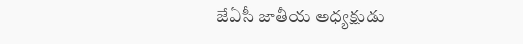జేఏసీ జాతీయ అధ్యక్షుడు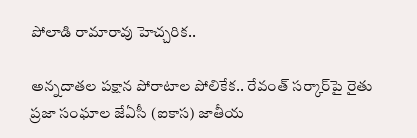పోలాడి రామారావు హెచ్చరిక..

అన్నదాతల పక్షాన పోరాటాల పోలికేక.. రేవంత్ సర్కార్‌పై రైతు ప్రజా సంఘాల జేఏసీ (ఐకాస) జాతీయ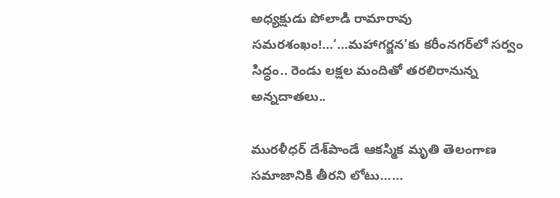అధ్యక్షుడు పోలాడి రామారావు సమరశంఖం!…‘…మహాగర్జన’కు కరీంనగర్‌లో సర్వం సిద్ధం.. రెండు లక్షల మందితో తరలిరానున్న అన్నదాతలు..

మురళీధర్ దేశ్‌పాండే ఆకస్మిక మృతి తెలంగాణ సమాజానికి తీరని లోటు……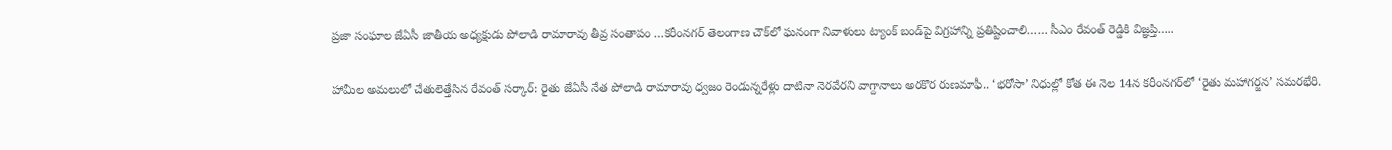ప్రజా సంఘాల జేఏసీ జాతీయ అధ్యక్షుడు పోలాడి రామారావు తీవ్ర సంతాపం …కరీంనగర్ తెలంగాణ చౌక్‌లో ఘనంగా నివాళులు ట్యాంక్ బండ్‌పై విగ్రహాన్ని ప్రతిష్టించాలి…… సీఎం రేవంత్ రెడ్డికి విజ్ఞప్తి…..

హామీల అమలులో చేతులెత్తేసిన రేవంత్ సర్కార్: రైతు జేఏసీ నేత పోలాడి రామారావు ధ్వజం రెండున్నరేళ్లు దాటినా నెరవేరని వాగ్దానాలు అరకొర రుణమాఫీ.. ‘భరోసా’ నిధుల్లో కోత ఈ నెల 14న కరీంనగర్‌లో ‘రైతు మహాగర్జన’ సమరభేరి.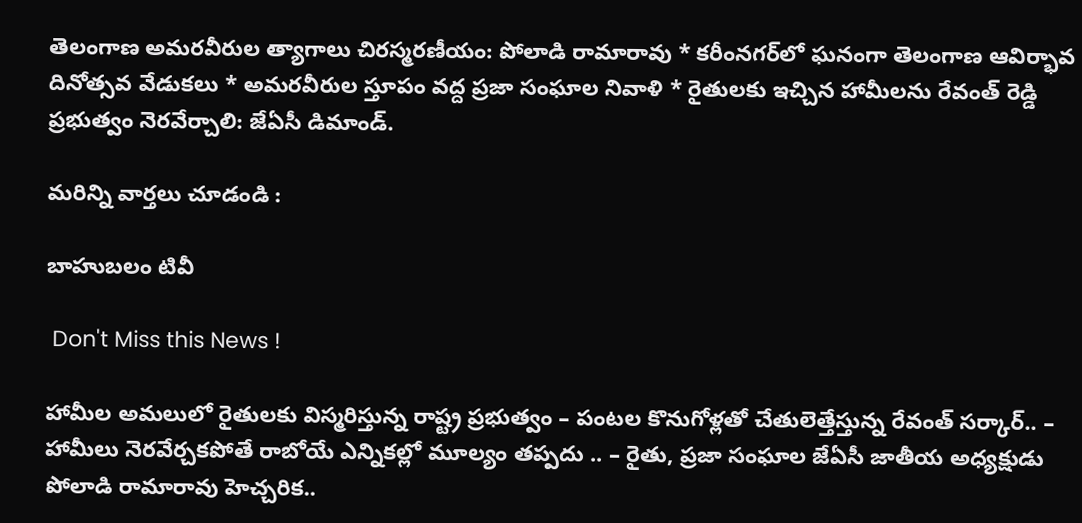తెలంగాణ అమరవీరుల త్యాగాలు చిరస్మరణీయం: పోలాడి రామారావు * కరీంనగర్‌లో ఘనంగా తెలంగాణ ఆవిర్భావ దినోత్సవ వేడుకలు * అమరవీరుల స్తూపం వద్ద ప్రజా సంఘాల నివాళి * రైతులకు ఇచ్చిన హామీలను రేవంత్ రెడ్డి ప్రభుత్వం నెరవేర్చాలి: జేఏసీ డిమాండ్.

మరిన్ని వార్తలు చూడండి :

బాహుబలం టివీ

 Don't Miss this News !

హామీల అమలులో రైతులకు విస్మరిస్తున్న రాష్ట్ర ప్రభుత్వం – పంటల కొనుగోళ్లతో చేతులెత్తేస్తున్న రేవంత్ సర్కార్.. – హామీలు నెరవేర్చకపోతే రాబోయే ఎన్నికల్లో మూల్యం తప్పదు .. – రైతు, ప్రజా సంఘాల జేఏసీ జాతీయ అధ్యక్షుడు పోలాడి రామారావు హెచ్చరిక..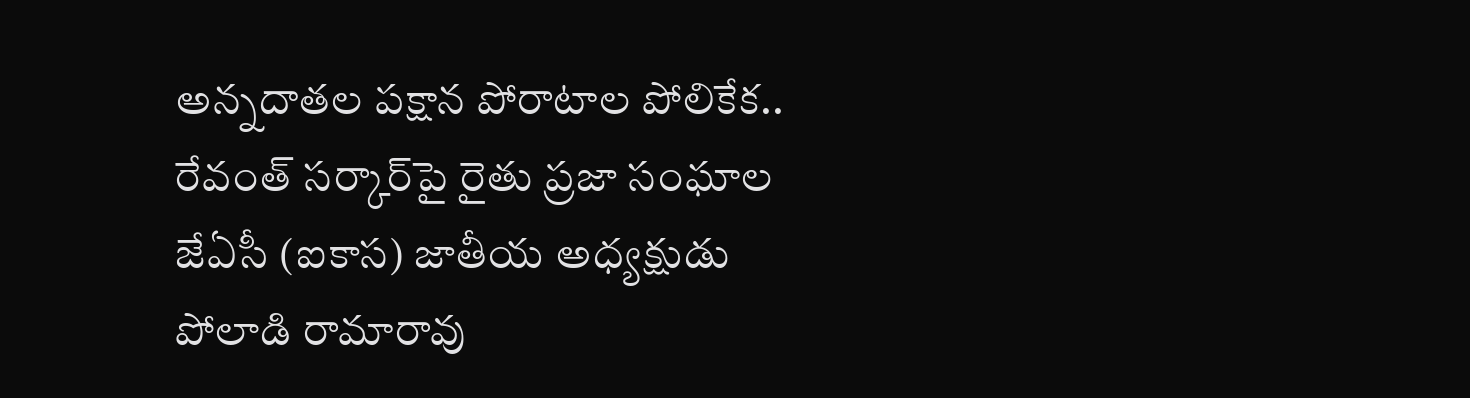అన్నదాతల పక్షాన పోరాటాల పోలికేక.. రేవంత్ సర్కార్‌పై రైతు ప్రజా సంఘాల జేఏసీ (ఐకాస) జాతీయ అధ్యక్షుడు పోలాడి రామారావు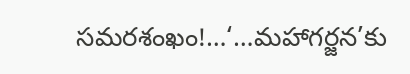సమరశంఖం!…‘…మహాగర్జన’కు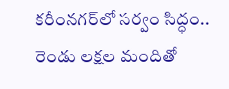కరీంనగర్‌లో సర్వం సిద్ధం.. రెండు లక్షల మందితో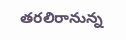తరలిరానున్న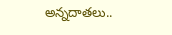అన్నదాతలు..